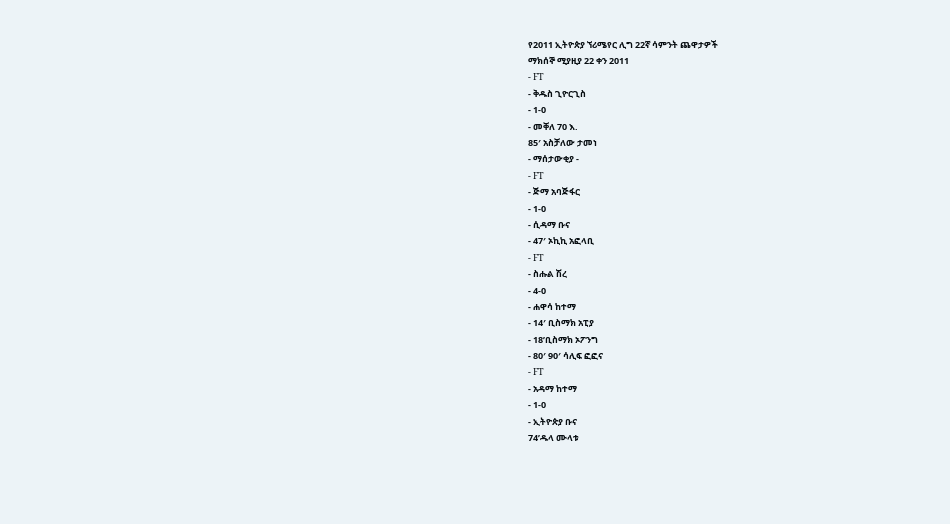የ2011 ኢትዮጵያ ኘሪሜየር ሊግ 22ኛ ሳምንት ጨዋታዎች
ማክሰኞ ሚያዚያ 22 ቀን 2011
- FT
- ቅዱስ ጊዮርጊስ
- 1-0
- መቐለ 70 እ.
85′ አስቻለው ታመነ
- ማሰታውቂያ -
- FT
- ጅማ አባጅፋር
- 1-0
- ሲዳማ ቡና
- 47′ ኦኪኪ አፎላቢ
- FT
- ስሑል ሽረ
- 4-0
- ሐዋሳ ከተማ
- 14′ ቢስማክ አፒያ
- 18’ቢስማክ ኦፖንግ
- 80′ 90′ ሳሊፍ ፎፎና
- FT
- አዳማ ከተማ
- 1-0
- ኢትዮጵያ ቡና
74’ዱላ ሙላቱ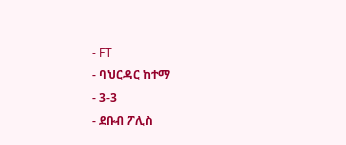- FT
- ባህርዳር ከተማ
- 3-3
- ደቡብ ፖሊስ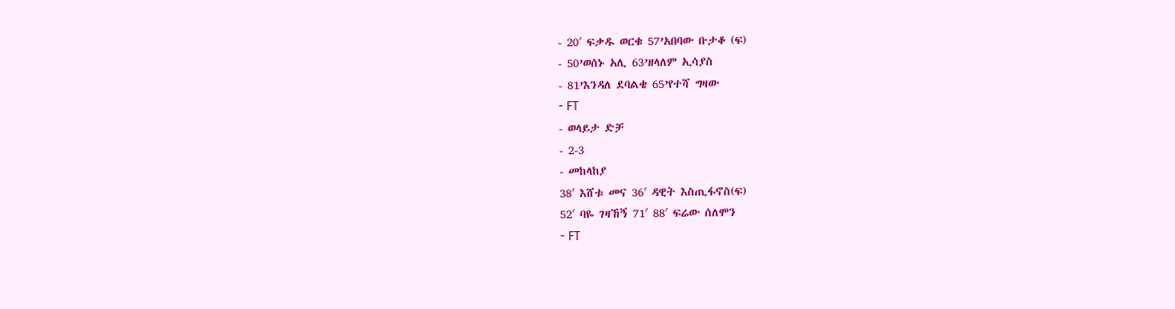- 20′ ፍቃዱ ወርቁ 57’አበባው ቡታቆ (ፍ)
- 50’ወሰኑ አሊ 63’ዘላለም ኢሳያስ
- 81’እንዳለ ደባልቄ 65’የተሻ ግዛው
- FT
- ወላይታ ድቻ
- 2-3
- መከላከያ
38′ እሸቱ መና 36′ ዳዊት እስጢፋኖስ(ፍ)
52′ ባዬ ገዛኸኝ 71′ 88′ ፍሬው ሰለሞን
- FT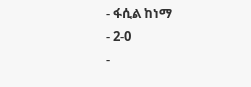- ፋሲል ከነማ
- 2-0
-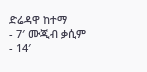ድሬዳዋ ከተማ
- 7′ ሙጂብ ቃሲም
- 14′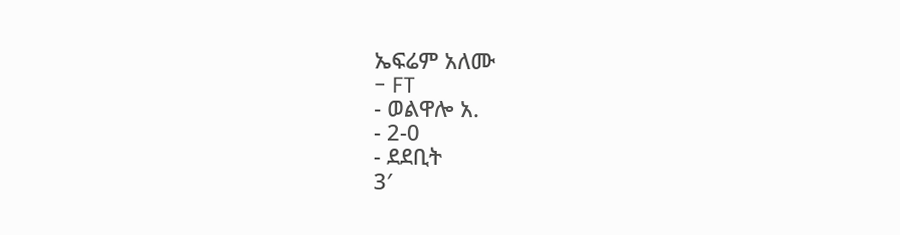ኤፍሬም አለሙ
- FT
- ወልዋሎ አ.
- 2-0
- ደደቢት
3′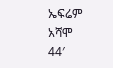ኤፍሬም አሻሞ
44′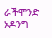ራችሞንድ ኦዶንግ